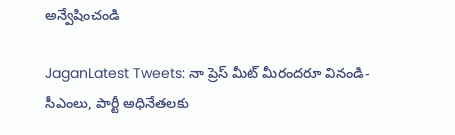అన్వేషించండి

JaganLatest Tweets: నా ప్రెస్ మీట్ మీరందరూ వినండి- సీఎంలు, పార్టీ అధినేతలకు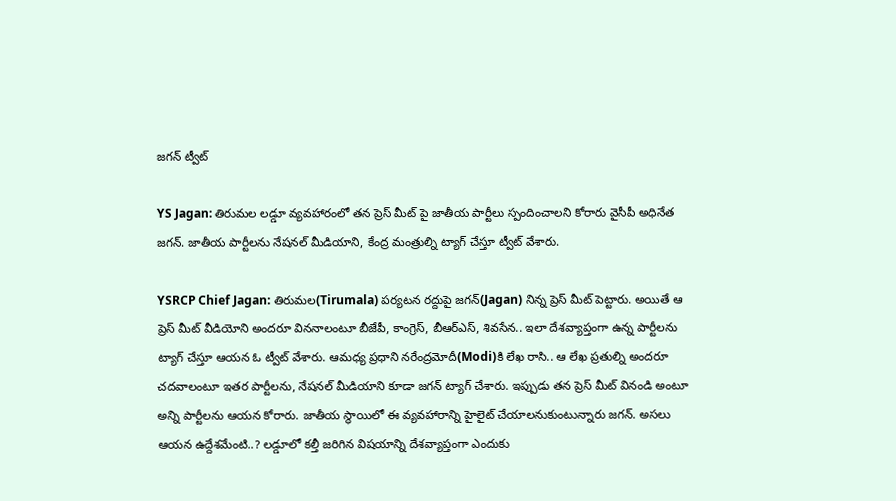జగన్ ట్వీట్

YS Jagan: తిరుమల లడ్డూ వ్యవహారంలో తన ప్రెస్ మీట్ పై జాతీయ పార్టీలు స్పందించాలని కోరారు వైసీపీ అధినేత జగన్. జాతీయ పార్టీలను నేషనల్ మీడియాని, కేంద్ర మంత్రుల్ని ట్యాగ్ చేస్తూ ట్వీట్ వేశారు.

YSRCP Chief Jagan: తిరుమల(Tirumala) పర్యటన రద్దుపై జగన్(Jagan) నిన్న ప్రెస్ మీట్ పెట్టారు. అయితే ఆ ప్రెస్ మీట్ వీడియోని అందరూ విననాలంటూ బీజేపీ, కాంగ్రెస్, బీఆర్ఎస్, శివసేన.. ఇలా దేశవ్యాప్తంగా ఉన్న పార్టీలను ట్యాగ్ చేస్తూ ఆయన ఓ ట్వీట్ వేశారు. ఆమధ్య ప్రధాని నరేంద్రమోదీ(Modi)కి లేఖ రాసి.. ఆ లేఖ ప్రతుల్ని అందరూ చదవాలంటూ ఇతర పార్టీలను, నేషనల్ మీడియాని కూడా జగన్ ట్యాగ్ చేశారు. ఇప్పుడు తన ప్రెస్ మీట్ వినండి అంటూ అన్ని పార్టీలను ఆయన కోరారు. జాతీయ స్థాయిలో ఈ వ్యవహారాన్ని హైలైట్ చేయాలనుకుంటున్నారు జగన్. అసలు ఆయన ఉద్దేశమేంటి..? లడ్డూలో కల్తీ జరిగిన విషయాన్ని దేశవ్యాప్తంగా ఎందుకు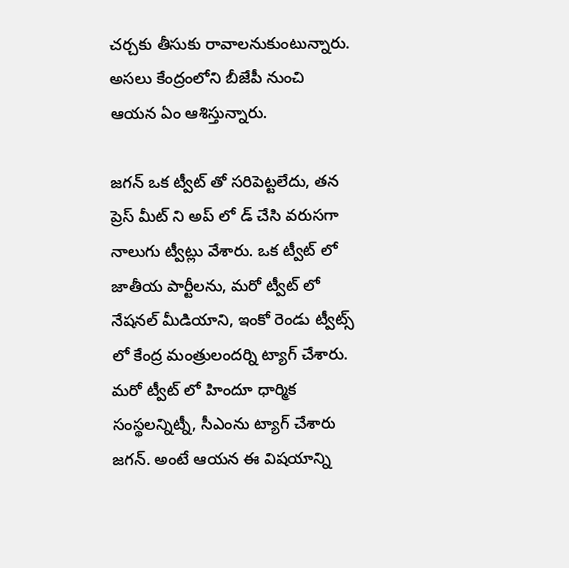చర్చకు తీసుకు రావాలనుకుంటున్నారు. అసలు కేంద్రంలోని బీజేపీ నుంచి ఆయన ఏం ఆశిస్తున్నారు.

జగన్ ఒక ట్వీట్ తో సరిపెట్టలేదు, తన ప్రెస్ మీట్ ని అప్ లో డ్ చేసి వరుసగా నాలుగు ట్వీట్లు వేశారు. ఒక ట్వీట్ లో జాతీయ పార్టీలను, మరో ట్వీట్ లో నేషనల్ మీడియాని, ఇంకో రెండు ట్వీట్స్ లో కేంద్ర మంత్రులందర్ని ట్యాగ్ చేశారు. మరో ట్వీట్ లో హిందూ ధార్మిక సంస్థలన్నిట్నీ, సీఎంను ట్యాగ్ చేశారు జగన్. అంటే ఆయన ఈ విషయాన్ని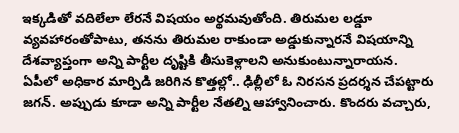ఇక్కడితో వదిలేలా లేరనే విషయం అర్థమవుతోంది. తిరుమల లడ్డూ వ్యవహారంతోపాటు, తనను తిరుమల రాకుండా అడ్డుకున్నారనే విషయాన్ని దేశవ్యాప్తంగా అన్ని పార్టీల దృష్టికి తీసుకెళ్లాలని అనుకుంటున్నారాయన. ఏపీలో అధికార మార్పిడి జరిగిన కొత్తల్లో.. ఢిల్లీలో ఓ నిరసన ప్రదర్శన చేపట్టారు జగన్. అప్పుడు కూడా అన్ని పార్టీల నేతల్ని ఆహ్వానించారు. కొందరు వచ్చారు,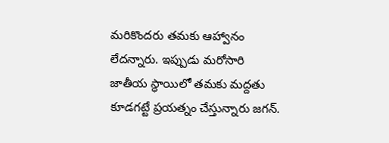మరికొందరు తమకు ఆహ్వానం లేదన్నారు. ఇప్పుడు మరోసారి జాతీయ స్థాయిలో తమకు మద్దతు కూడగట్టే ప్రయత్నం చేస్తున్నారు జగన్.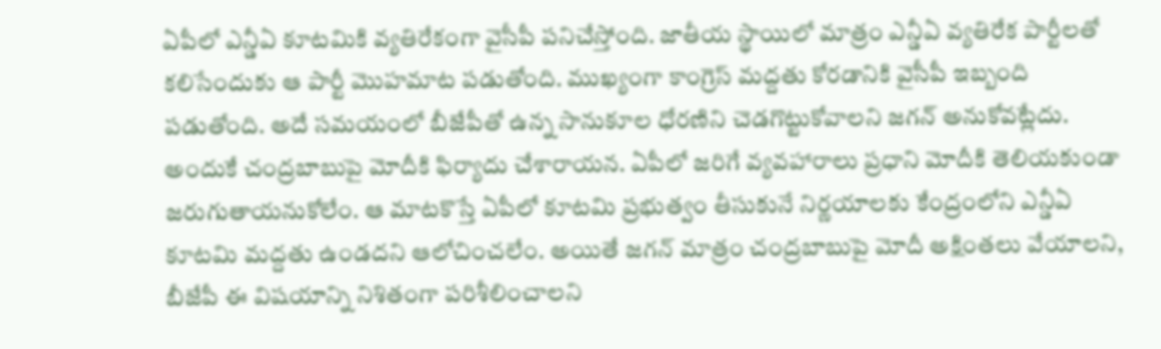ఏపీలో ఎన్డీఏ కూటమికి వ్యతిరేకంగా వైసీపీ పనిచేస్తోంది. జాతీయ స్థాయిలో మాత్రం ఎన్డీఏ వ్యతిరేక పార్టీలతో కలిసేందుకు ఆ పార్టీ మొహమాట పడుతోంది. ముఖ్యంగా కాంగ్రెస్ మద్దతు కోరడానికి వైసీపీ ఇబ్బంది పడుతోంది. అదే సమయంలో బీజేపీతో ఉన్న సానుకూల ధోరణిని చెడగొట్టుకోవాలని జగన్ అనుకోవట్లేదు. అందుకే చంద్రబాబుపై మోదీకి ఫిర్యాదు చేశారాయన. ఏపీలో జరిగే వ్యవహారాలు ప్రధాని మోదీకి తెలియకుండా జరుగుతాయనుకోలేం. ఆ మాటకొస్తే ఏపీలో కూటమి ప్రభుత్వం తీసుకునే నిర్ణయాలకు కేంద్రంలోని ఎన్డీఏ కూటమి మద్దతు ఉండదని ఆలోచించలేం. అయితే జగన్ మాత్రం చంద్రబాబుపై మోదీ అక్షింతలు వేయాలని, బీజేపీ ఈ విషయాన్ని నిశితంగా పరిశీలించాలని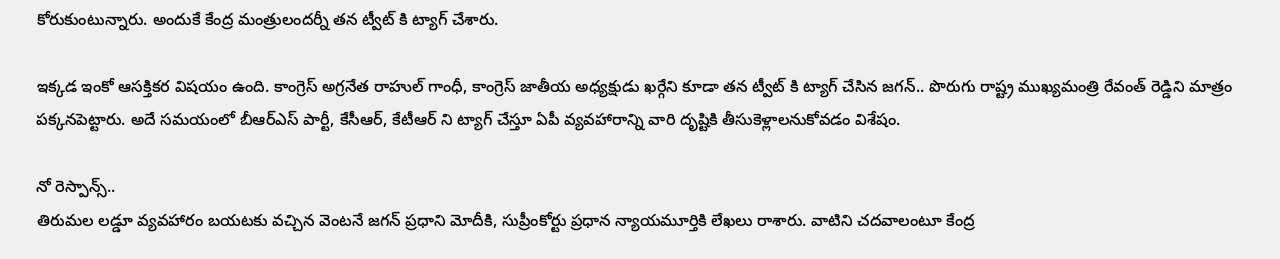కోరుకుంటున్నారు. అందుకే కేంద్ర మంత్రులందర్నీ తన ట్వీట్ కి ట్యాగ్ చేశారు.

ఇక్కడ ఇంకో ఆసక్తికర విషయం ఉంది. కాంగ్రెస్ అగ్రనేత రాహుల్ గాంధీ, కాంగ్రెస్ జాతీయ అధ్యక్షుడు ఖర్గేని కూడా తన ట్వీట్ కి ట్యాగ్ చేసిన జగన్.. పొరుగు రాష్ట్ర ముఖ్యమంత్రి రేవంత్ రెడ్డిని మాత్రం పక్కనపెట్టారు. అదే సమయంలో బీఆర్ఎస్ పార్టీ, కేసీఆర్, కేటీఆర్ ని ట్యాగ్ చేస్తూ ఏపీ వ్యవహారాన్ని వారి దృష్టికి తీసుకెళ్లాలనుకోవడం విశేషం.

నో రెస్పాన్స్..
తిరుమల లడ్డూ వ్యవహారం బయటకు వచ్చిన వెంటనే జగన్ ప్రధాని మోదీకి, సుప్రీంకోర్టు ప్రధాన న్యాయమూర్తికి లేఖలు రాశారు. వాటిని చదవాలంటూ కేంద్ర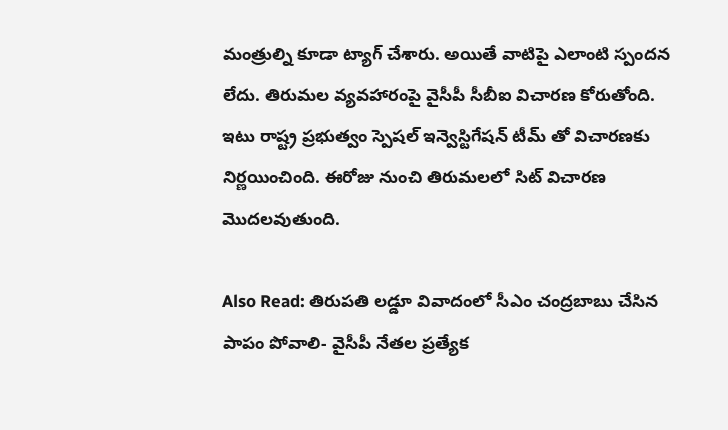మంత్రుల్ని కూడా ట్యాగ్ చేశారు. అయితే వాటిపై ఎలాంటి స్పందన లేదు. తిరుమల వ్యవహారంపై వైసీపీ సీబీఐ విచారణ కోరుతోంది. ఇటు రాష్ట్ర ప్రభుత్వం స్పెషల్ ఇన్వెస్టిగేషన్ టీమ్ తో విచారణకు నిర్ణయించింది. ఈరోజు నుంచి తిరుమలలో సిట్ విచారణ మొదలవుతుంది.

Also Read: తిరుపతి లడ్డూ వివాదంలో సీఎం చంద్రబాబు చేసిన పాపం పోవాలి- వైసీపీ నేతల ప్రత్యేక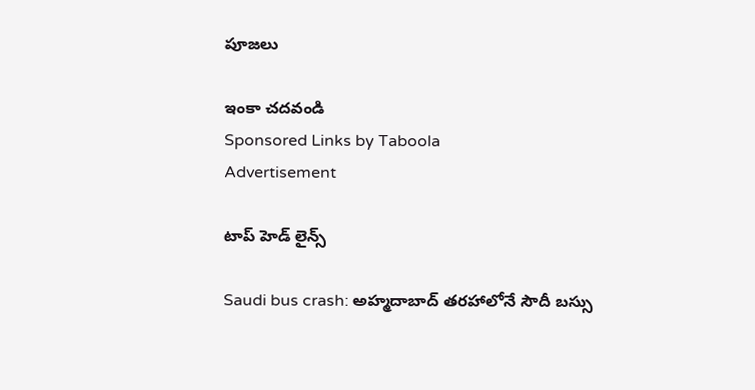పూజలు

ఇంకా చదవండి
Sponsored Links by Taboola
Advertisement

టాప్ హెడ్ లైన్స్

Saudi bus crash: అహ్మదాబాద్ తరహాలోనే సౌదీ బస్సు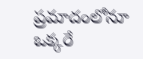ప్రమాదంలోనూ ఒక్కరే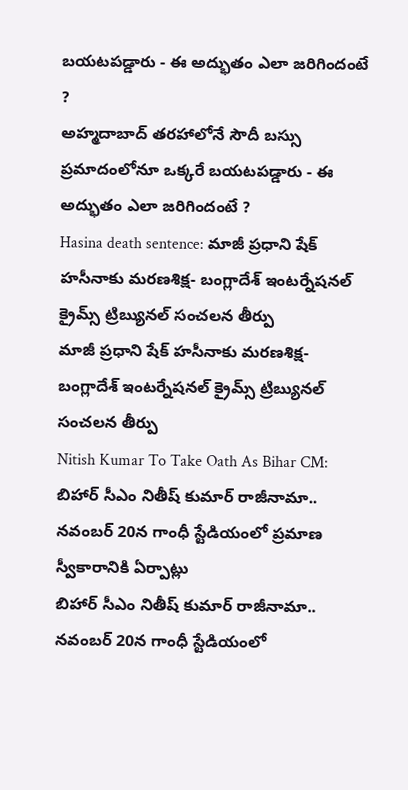బయటపడ్డారు - ఈ అద్భుతం ఎలా జరిగిందంటే ?
అహ్మదాబాద్ తరహాలోనే సౌదీ బస్సు ప్రమాదంలోనూ ఒక్కరే బయటపడ్డారు - ఈ అద్భుతం ఎలా జరిగిందంటే ?
Hasina death sentence: మాజీ ప్రధాని షేక్ హసీనాకు మరణశిక్ష- బంగ్లాదేశ్ ఇంటర్నేషనల్ క్రైమ్స్ ట్రిబ్యునల్ సంచలన తీర్పు
మాజీ ప్రధాని షేక్ హసీనాకు మరణశిక్ష- బంగ్లాదేశ్ ఇంటర్నేషనల్ క్రైమ్స్ ట్రిబ్యునల్ సంచలన తీర్పు
Nitish Kumar To Take Oath As Bihar CM: బిహార్ సీఎం నితీష్ కుమార్ రాజీనామా.. నవంబర్ 20న గాంధీ స్టేడియంలో ప్రమాణ స్వీకారానికి ఏర్పాట్లు
బిహార్ సీఎం నితీష్ కుమార్ రాజీనామా.. నవంబర్ 20న గాంధీ స్టేడియంలో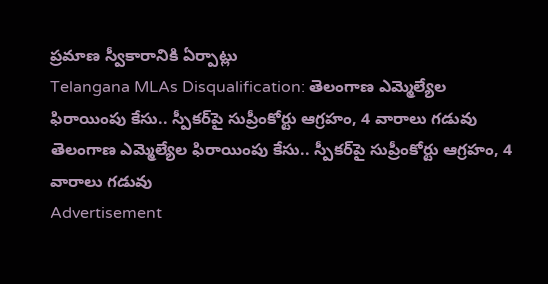ప్రమాణ స్వీకారానికి ఏర్పాట్లు
Telangana MLAs Disqualification: తెలంగాణ ఎమ్మెల్యేల ఫిరాయింపు కేసు.. స్పీకర్‌పై సుప్రీంకోర్టు ఆగ్రహం, 4 వారాలు గడువు
తెలంగాణ ఎమ్మెల్యేల ఫిరాయింపు కేసు.. స్పీకర్‌పై సుప్రీంకోర్టు ఆగ్రహం, 4 వారాలు గడువు
Advertisement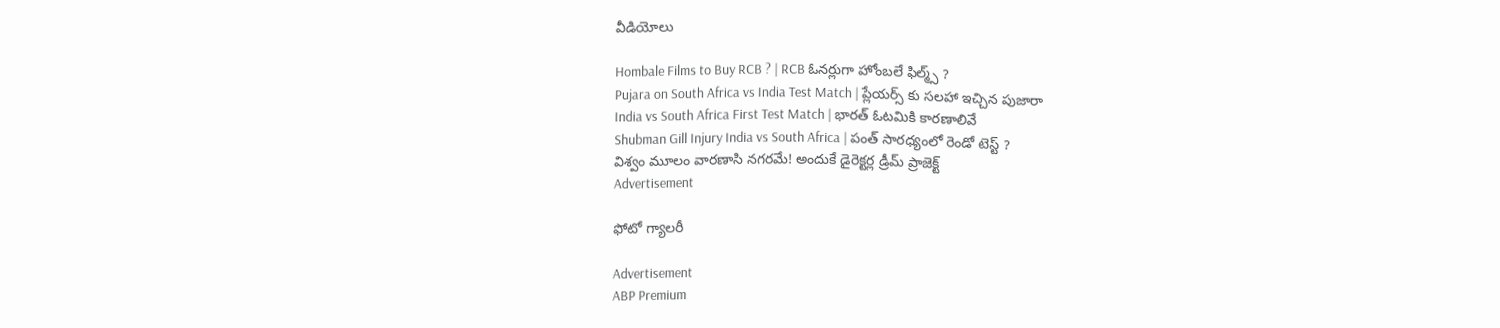వీడియోలు

Hombale Films to Buy RCB ? | RCB ఓనర్లుగా హోంబలే ఫిల్మ్స్ ?
Pujara on South Africa vs India Test Match | ప్లేయర్స్ కు సలహా ఇచ్చిన పుజారా
India vs South Africa First Test Match | భారత్ ఓటమికి కారణాలివే
Shubman Gill Injury India vs South Africa | పంత్ సారధ్యంలో రెండో టెస్ట్ ?
విశ్వం మూలం వారణాసి నగరమే! అందుకే డైరెక్టర్ల డ్రీమ్ ప్రాజెక్ట్
Advertisement

ఫోటో గ్యాలరీ

Advertisement
ABP Premium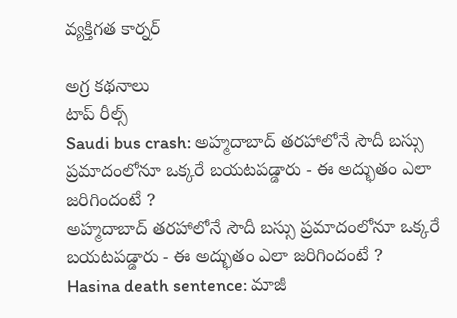వ్యక్తిగత కార్నర్

అగ్ర కథనాలు
టాప్ రీల్స్
Saudi bus crash: అహ్మదాబాద్ తరహాలోనే సౌదీ బస్సు ప్రమాదంలోనూ ఒక్కరే బయటపడ్డారు - ఈ అద్భుతం ఎలా జరిగిందంటే ?
అహ్మదాబాద్ తరహాలోనే సౌదీ బస్సు ప్రమాదంలోనూ ఒక్కరే బయటపడ్డారు - ఈ అద్భుతం ఎలా జరిగిందంటే ?
Hasina death sentence: మాజీ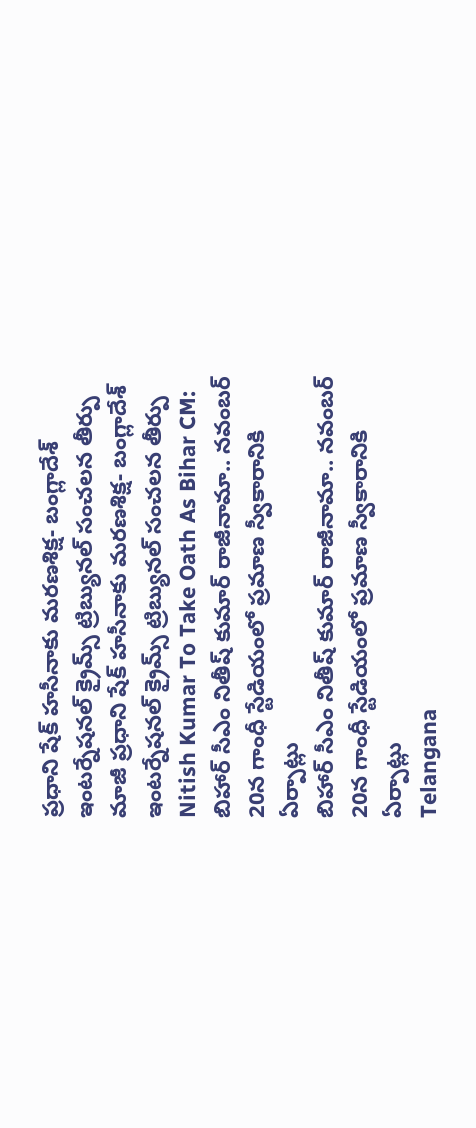ప్రధాని షేక్ హసీనాకు మరణశిక్ష- బంగ్లాదేశ్ ఇంటర్నేషనల్ క్రైమ్స్ ట్రిబ్యునల్ సంచలన తీర్పు
మాజీ ప్రధాని షేక్ హసీనాకు మరణశిక్ష- బంగ్లాదేశ్ ఇంటర్నేషనల్ క్రైమ్స్ ట్రిబ్యునల్ సంచలన తీర్పు
Nitish Kumar To Take Oath As Bihar CM: బిహార్ సీఎం నితీష్ కుమార్ రాజీనామా.. నవంబర్ 20న గాంధీ స్టేడియంలో ప్రమాణ స్వీకారానికి ఏర్పాట్లు
బిహార్ సీఎం నితీష్ కుమార్ రాజీనామా.. నవంబర్ 20న గాంధీ స్టేడియంలో ప్రమాణ స్వీకారానికి ఏర్పాట్లు
Telangana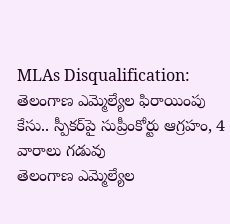MLAs Disqualification: తెలంగాణ ఎమ్మెల్యేల ఫిరాయింపు కేసు.. స్పీకర్‌పై సుప్రీంకోర్టు ఆగ్రహం, 4 వారాలు గడువు
తెలంగాణ ఎమ్మెల్యేల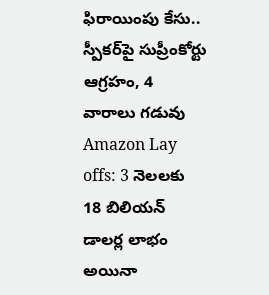ఫిరాయింపు కేసు.. స్పీకర్‌పై సుప్రీంకోర్టు ఆగ్రహం, 4 వారాలు గడువు
Amazon Lay offs: 3 నెలలకు 18 బిలియన్ డాలర్ల లాభం  అయినా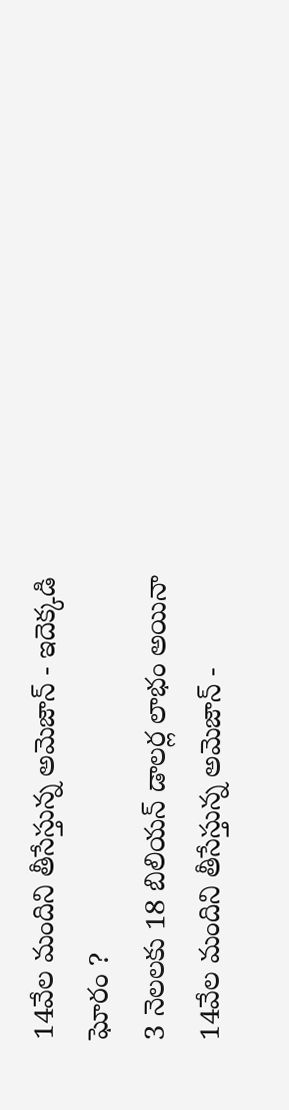14వేల మందిని తీసేస్తున్న అమెజాన్ - ఇదెక్కడి ఘోరం ?
3 నెలలకు 18 బిలియన్ డాలర్ల లాభం అయినా 14వేల మందిని తీసేస్తున్న అమెజాన్ -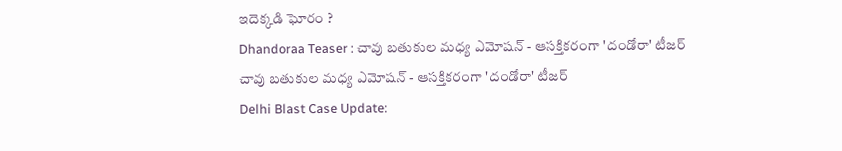ఇదెక్కడి ఘోరం ?
Dhandoraa Teaser : చావు బతుకుల మధ్య ఎమోషన్ - ఆసక్తికరంగా 'దండోరా' టీజర్
చావు బతుకుల మధ్య ఎమోషన్ - ఆసక్తికరంగా 'దండోరా' టీజర్
Delhi Blast Case Update: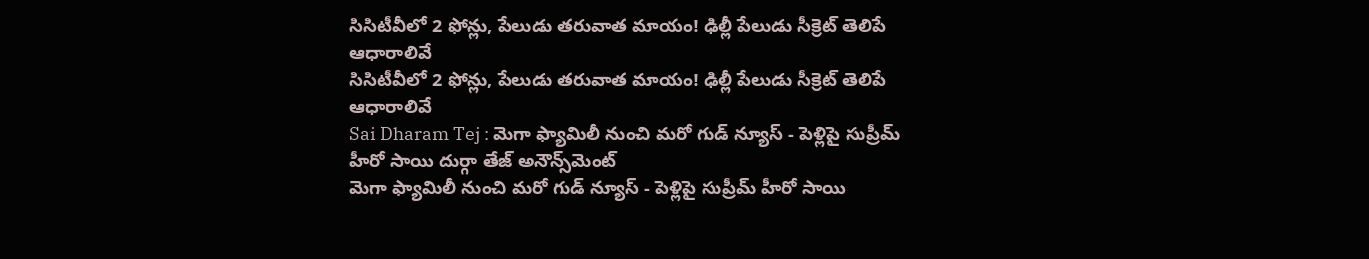సిసిటీవీలో 2 ఫోన్లు, పేలుడు తరువాత మాయం! ఢిల్లీ పేలుడు సీక్రెట్ తెలిపే ఆధారాలివే
సిసిటీవీలో 2 ఫోన్లు, పేలుడు తరువాత మాయం! ఢిల్లీ పేలుడు సీక్రెట్ తెలిపే ఆధారాలివే
Sai Dharam Tej : మెగా ఫ్యామిలీ నుంచి మరో గుడ్ న్యూస్ - పెళ్లిపై సుప్రీమ్ హీరో సాయి దుర్గా తేజ్ అనౌన్స్‌మెంట్
మెగా ఫ్యామిలీ నుంచి మరో గుడ్ న్యూస్ - పెళ్లిపై సుప్రీమ్ హీరో సాయి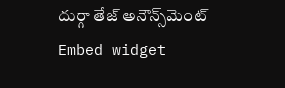దుర్గా తేజ్ అనౌన్స్‌మెంట్
Embed widget